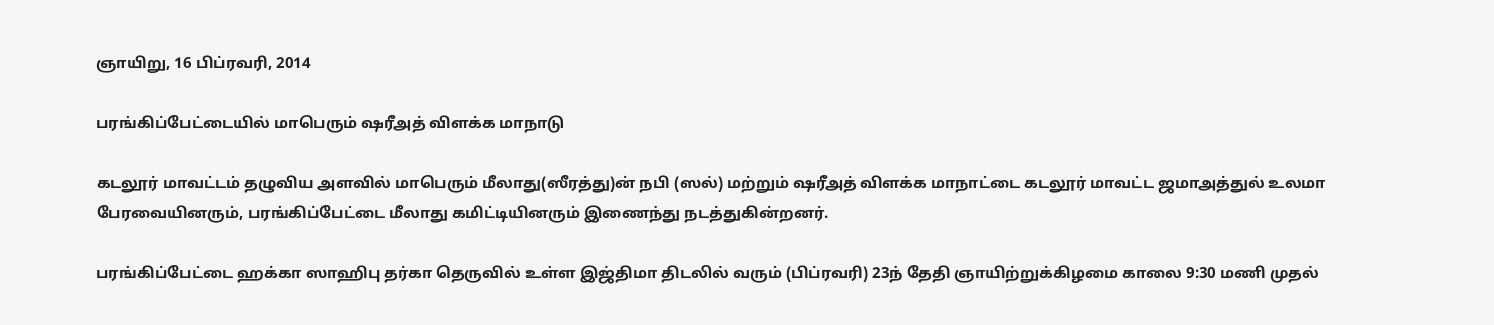ஞாயிறு, 16 பிப்ரவரி, 2014

பரங்கிப்பேட்டையில் மாபெரும் ஷரீஅத் விளக்க மாநாடு

கடலூர் மாவட்டம் தழுவிய அளவில் மாபெரும் மீலாது(ஸீரத்து)ன் நபி (ஸல்) மற்றும் ஷரீஅத் விளக்க மாநாட்டை கடலூர் மாவட்ட ஜமாஅத்துல் உலமா பேரவையினரும், பரங்கிப்பேட்டை மீலாது கமிட்டியினரும் இணைந்து நடத்துகின்றனர்.

பரங்கிப்பேட்டை ஹக்கா ஸாஹிபு தர்கா தெருவில் உள்ள இஜ்திமா திடலில் வரும் (பிப்ரவரி) 23ந் தேதி ஞாயிற்றுக்கிழமை காலை 9:30 மணி முதல்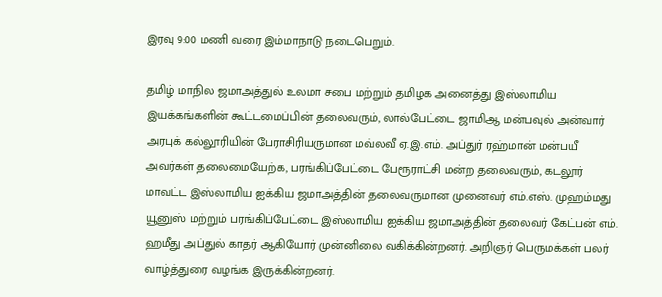இரவு 9:00 மணி வரை இம்மாநாடு நடைபெறும்.

தமிழ் மாநில ஜமாஅத்துல் உலமா சபை மற்றும் தமிழக அனைத்து இஸ்லாமிய இயக்கங்களின் கூட்டமைப்பின் தலைவரும், லால்பேட்டை ஜாமிஆ மன்பவுல் அன்வார் அரபுக் கல்லூரியின் பேராசிரியருமான மவ்லவீ ஏ.இ.எம். அப்துர் ரஹ்மான் மன்பயீ அவர்கள் தலைமையேற்க, பரங்கிப்பேட்டை பேரூராட்சி மன்ற தலைவரும், கடலூர் மாவட்ட இஸ்லாமிய ஐக்கிய ஜமாஅத்தின் தலைவருமான முனைவர் எம்.எஸ். முஹம்மது யூனுஸ் மற்றும் பரங்கிப்பேட்டை இஸ்லாமிய ஐக்கிய ஜமாஅத்தின் தலைவர் கேட்பன் எம். ஹமீது அப்துல் காதர் ஆகியோர் முன்னிலை வகிக்கின்றனர். அறிஞர் பெருமக்கள் பலர் வாழ்த்துரை வழங்க இருக்கின்றனர்.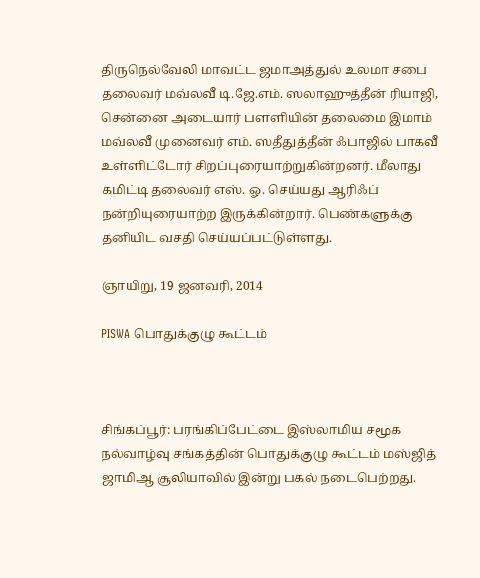திருநெல்வேலி மாவட்ட ஜமாஅத்துல் உலமா சபை தலைவர் மவ்லவீ டி.ஜே.எம். ஸலாஹுத்தீன் ரியாஜி, சென்னை அடையார் பளளியின் தலைமை இமாம் மவ்லவீ முனைவர் எம். ஸதீதுத்தீன் ஃபாஜில் பாகவீ உள்ளிட்டோர் சிறப்புரையாற்றுகின்றனர். மீலாது கமிட்டி தலைவர் எஸ். ஓ. செய்யது ஆரிஃப் நன்றியுரையாற்ற இருக்கின்றார். பெண்களுக்கு தனியிட வசதி செய்யப்பட்டுள்ளது.

ஞாயிறு, 19 ஜனவரி, 2014

PISWA பொதுக்குழு கூட்டம்



சிங்கப்பூர்: பரங்கிப்பேட்டை இஸ்லாமிய சமூக நல்வாழ்வு சங்கத்தின் பொதுக்குழு கூட்டம் மஸ்ஜித் ஜாமிஆ சூலியாவில் இன்று பகல் நடைபெற்றது.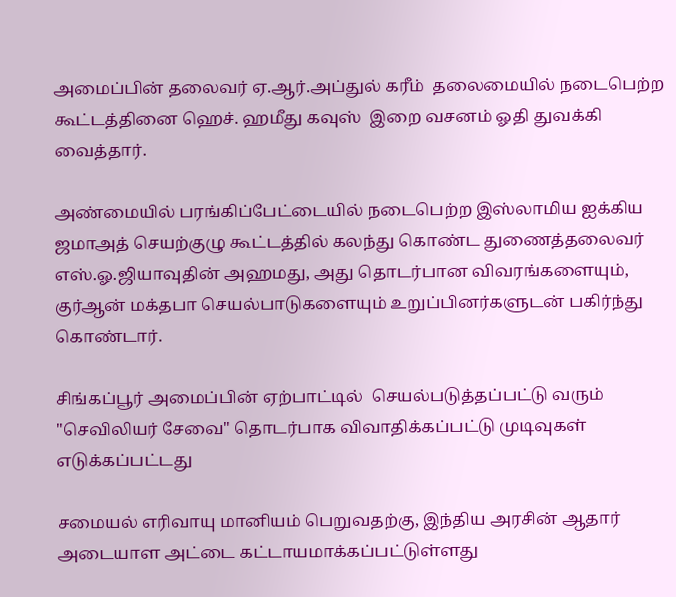அமைப்பின் தலைவர் ஏ.ஆர்.அப்துல் கரீம்  தலைமையில் நடைபெற்ற கூட்டத்தினை ஹெச். ஹமீது கவுஸ்  இறை வசனம் ஓதி துவக்கி வைத்தார்.

அண்மையில் பரங்கிப்பேட்டையில் நடைபெற்ற இஸ்லாமிய ஐக்கிய ஜமாஅத் செயற்குழு கூட்டத்தில் கலந்து கொண்ட துணைத்தலைவர் எஸ்.ஓ.ஜியாவுதின் அஹமது, அது தொடர்பான விவரங்களையும், குர்ஆன் மக்தபா செயல்பாடுகளையும் உறுப்பினர்களுடன் பகிர்ந்து கொண்டார்.

சிங்கப்பூர் அமைப்பின் ஏற்பாட்டில்  செயல்படுத்தப்பட்டு வரும்  "செவிலியர் சேவை" தொடர்பாக விவாதிக்கப்பட்டு முடிவுகள் எடுக்கப்பட்டது

சமையல் எரிவாயு மானியம் பெறுவதற்கு, இந்திய அரசின் ஆதார் அடையாள அட்டை கட்டாயமாக்கப்பட்டுள்ளது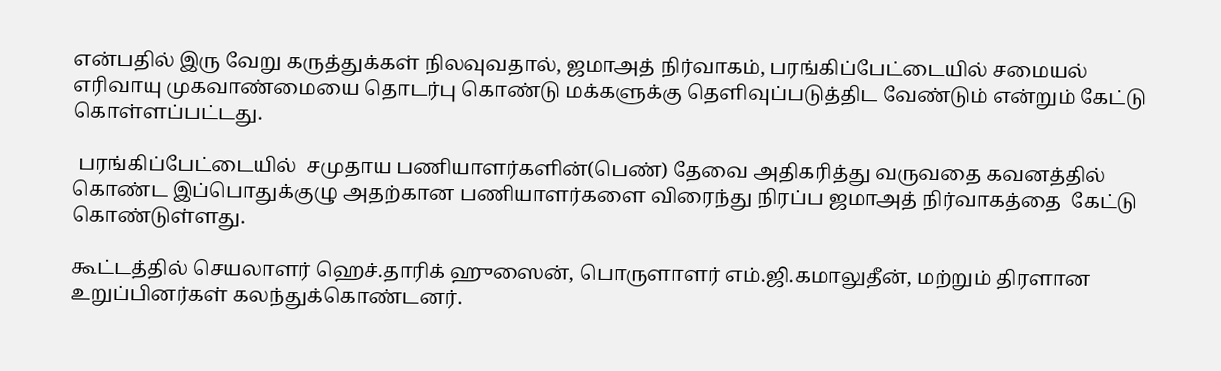என்பதில் இரு வேறு கருத்துக்கள் நிலவுவதால், ஜமாஅத் நிர்வாகம், பரங்கிப்பேட்டையில் சமையல் எரிவாயு முகவாண்மையை தொடர்பு கொண்டு மக்களுக்கு தெளிவுப்படுத்திட வேண்டும் என்றும் கேட்டு கொள்ளப்பட்டது.

 பரங்கிப்பேட்டையில்  சமுதாய பணியாளர்களின்(பெண்) தேவை அதிகரித்து வருவதை கவனத்தில் கொண்ட இப்பொதுக்குழு அதற்கான பணியாளர்களை விரைந்து நிரப்ப ஜமாஅத் நிர்வாகத்தை  கேட்டு கொண்டுள்ளது.

கூட்டத்தில் செயலாளர் ஹெச்.தாரிக் ஹுஸைன், பொருளாளர் எம்.ஜி.கமாலுதீன், மற்றும் திரளான உறுப்பினர்கள் கலந்துக்கொண்டனர்.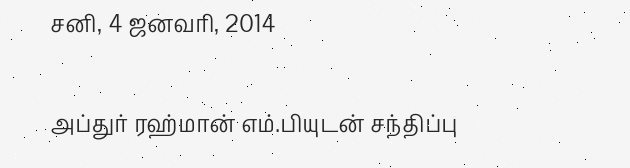சனி, 4 ஜனவரி, 2014

அப்துர் ரஹ்மான் எம்.பியுடன் சந்திப்பு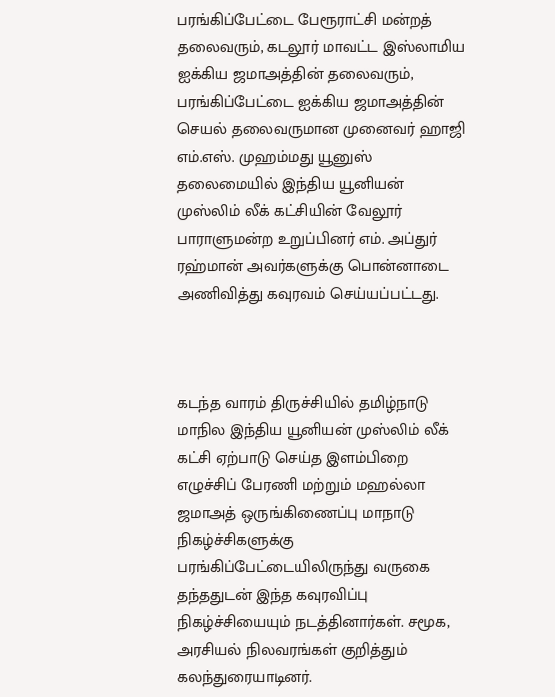பரங்கிப்பேட்டை பேரூராட்சி மன்றத் தலைவரும், கடலூர் மாவட்ட இஸ்லாமிய ஐக்கிய ஜமாஅத்தின் தலைவரும், பரங்கிப்பேட்டை ஐக்கிய ஜமாஅத்தின் செயல் தலைவருமான முனைவர் ஹாஜி எம்.எஸ். முஹம்மது யூனுஸ் தலைமையில் இந்திய யூனியன் முஸ்லிம் லீக் கட்சியின் வேலூர் பாராளுமன்ற உறுப்பினர் எம். அப்துர் ரஹ்மான் அவர்களுக்கு பொன்னாடை அணிவித்து கவுரவம் செய்யப்பட்டது.



கடந்த வாரம் திருச்சியில் தமிழ்நாடு மாநில இந்திய யூனியன் முஸ்லிம் லீக் கட்சி ஏற்பாடு செய்த இளம்பிறை எழுச்சிப் பேரணி மற்றும் மஹல்லா ஜமாஅத் ஒருங்கிணைப்பு மாநாடு நிகழ்ச்சிகளுக்கு பரங்கிப்பேட்டையிலிருந்து வருகை தந்ததுடன் இந்த கவுரவிப்பு நிகழ்ச்சியையும் நடத்தினார்கள். சமூக, அரசியல் நிலவரங்கள் குறித்தும் கலந்துரையாடினர்.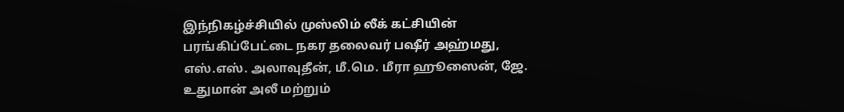இந்நிகழ்ச்சியில் முஸ்லிம் லீக் கட்சியின் பரங்கிப்பேட்டை நகர தலைவர் பஷீர் அஹ்மது, எஸ்.எஸ். அலாவுதீன், மீ.மெ. மீரா ஹூஸைன், ஜே. உதுமான் அலீ மற்றும்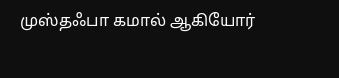முஸ்தஃபா கமால் ஆகியோர்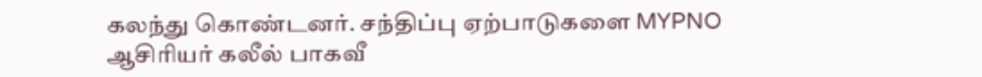கலந்து கொண்டனர். சந்திப்பு ஏற்பாடுகளை MYPNO ஆசிரியர் கலீல் பாகவீ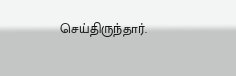செய்திருந்தார்.